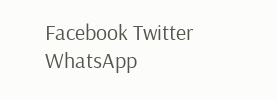Facebook Twitter WhatsApp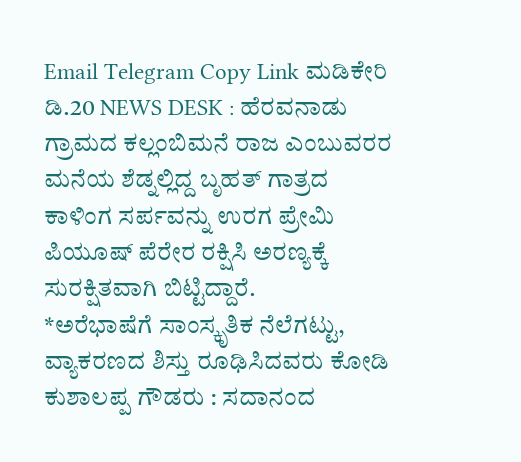Email Telegram Copy Link ಮಡಿಕೇರಿ ಡಿ.20 NEWS DESK : ಹೆರವನಾಡು ಗ್ರಾಮದ ಕಲ್ಲಂಬಿಮನೆ ರಾಜ ಎಂಬುವರರ ಮನೆಯ ಶೆಡ್ನಲ್ಲಿದ್ದ ಬೃಹತ್ ಗಾತ್ರದ ಕಾಳಿಂಗ ಸರ್ಪವನ್ನು ಉರಗ ಪ್ರೇಮಿ ಪಿಯೂಷ್ ಪೆರೇರ ರಕ್ಷಿಸಿ ಅರಣ್ಯಕ್ಕೆ ಸುರಕ್ಷಿತವಾಗಿ ಬಿಟ್ಟಿದ್ದಾರೆ.
*ಅರೆಭಾಷೆಗೆ ಸಾಂಸ್ಕೃತಿಕ ನೆಲೆಗಟ್ಟು, ವ್ಯಾಕರಣದ ಶಿಸ್ತು ರೂಢಿಸಿದವರು ಕೋಡಿ ಕುಶಾಲಪ್ಪ ಗೌಡರು : ಸದಾನಂದ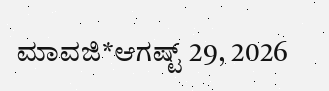ಮಾವಜಿ*ಆಗಷ್ಟ್ 29, 2026